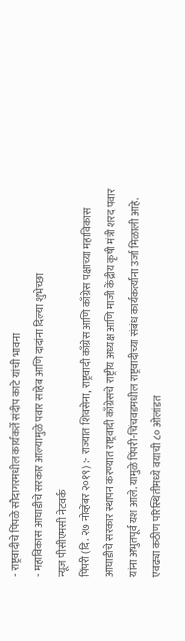- राष्ट्रवादीचे पिंपळे सौदागरमधील कार्यकर्ते संदीप काटे यांची भावना
- महाविकास आघाडीचे सरकार आल्यामुळे पवार साहेब आणि दादांना दिल्या शुभेच्छा
न्यूज पीसीएमसी नेटवर्क
पिंपरी (दि. २७ नोव्हेंबर २०१९) :- राज्यात शिवसेना, राष्ट्रवादी काँग्रेस आणि काँग्रेस पक्षाच्या महाविकास आघाडीचे सरकार स्थापन करण्यात राष्ट्रवादी काँग्रेसचे राष्ट्रीय अध्यक्ष आणि माजी केंद्रीय कृषी मंत्री शरद पवार यांना अभुतपूर्व यश आले. यामुळे पिंपरी-चिंचवडमधील राष्ट्रवादीच्या संबंध कार्यकर्त्यांना उर्जा मिळाली आहे. एवढ्या कठीण परिस्थितीमध्ये वयाची ८० ओलांडत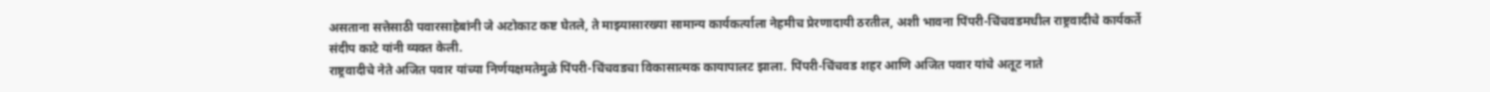असताना सत्तेसाठी पवारसाहेबांनी जे अटोकाट कष्ट घेतले, ते माझ्यासारख्या सामान्य कार्यकर्त्याला नेहमीच प्रेरणादायी ठरतील, अशी भावना पिंपरी-चिंचवडमधील राष्ट्रवादीचे कार्यकर्ते संदीप काटे यांनी व्यक्त केली.
राष्ट्रवादीचे नेते अजित पवार यांच्या निर्णयक्षमतेमुळे पिंपरी-चिंचवडचा विकासात्मक कायापालट झाला. पिंपरी-चिंचवड शहर आणि अजित पवार यांचे अतूट नाते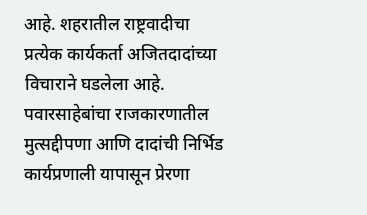आहे. शहरातील राष्ट्रवादीचा प्रत्येक कार्यकर्ता अजितदादांच्या विचाराने घडलेला आहे. पवारसाहेबांचा राजकारणातील मुत्सद्दीपणा आणि दादांची निर्भिड कार्यप्रणाली यापासून प्रेरणा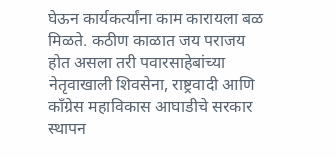घेऊन कार्यकर्त्यांना काम कारायला बळ मिळते. कठीण काळात जय पराजय होत असला तरी पवारसाहेबांच्या नेतृवाखाली शिवसेना, राष्ट्रवादी आणि काँग्रेस महाविकास आघाडीचे सरकार स्थापन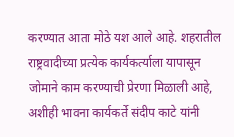करण्यात आता मोठे यश आले आहे. शहरातील राष्ट्रवादीच्या प्रत्येक कार्यकर्त्याला यापासून जोमाने काम करण्याची प्रेरणा मिळाली आहे, अशीही भावना कार्यकर्ते संदीप काटे यांनी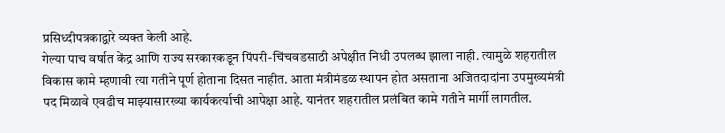प्रसिध्दीपत्रकाद्वारे व्यक्त केली आहे.
गेल्या पाच वर्षात केंद्र आणि राज्य सरकारकडून पिंपरी-चिंचवडसाठी अपेक्षीत निधी उपलब्ध झाला नाही. त्यामुळे शहरातील विकास कामे म्हणावी त्या गतीने पूर्ण होताना दिसत नाहीत. आता मंत्रीमंडळ स्थापन होत असताना अजितदादांना उपमुख्यमंत्री पद मिळावे एवढीच माझ्यासारख्या कार्यकर्त्याची आपेक्षा आहे. यानंतर शहरातील प्रलंबित कामे गतीने मार्गी लागतील.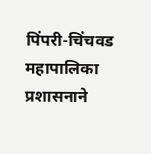पिंपरी-चिंचवड महापालिका प्रशासनाने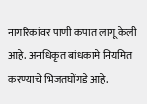नागरिकांवर पाणी कपात लागू केली आहे. अनधिकृत बांधकामे नियमित करण्याचे भिजतघोंगडे आहे.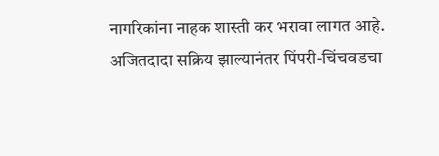नागरिकांना नाहक शास्ती कर भरावा लागत आहे. अजितदादा सक्रिय झाल्यानंतर पिंपरी-चिंचवडचा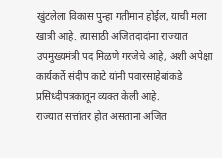खुंटलेला विकास पुन्हा गतीमान होईल, याची मला खात्री आहे. त्यासाठी अजितदादांना राज्यात उपमुख्यमंत्री पद मिळणे गरजेचे आहे, अशी अपेक्षा कार्यकर्ते संदीप काटे यांनी पवारसाहेबांकडे प्रसिध्दीपत्रकातून व्यक्त केली आहे.
राज्यात सत्तांतर होत असताना अजित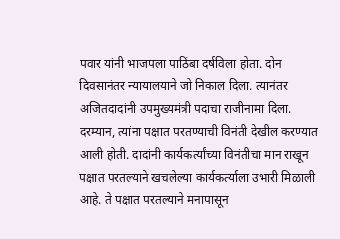पवार यांनी भाजपला पाठिंबा दर्षविला होता. दोन दिवसानंतर न्यायालयाने जो निकाल दिला. त्यानंतर अजितदादांनी उपमुख्यमंत्री पदाचा राजीनामा दिला. दरम्यान, त्यांना पक्षात परतण्याची विनंती देखील करण्यात आली होती. दादांनी कार्यकर्त्यांच्या विनंतीचा मान राखून पक्षात परतल्याने खचलेल्या कार्यकर्त्याला उभारी मिळाली आहे. ते पक्षात परतल्याने मनापासून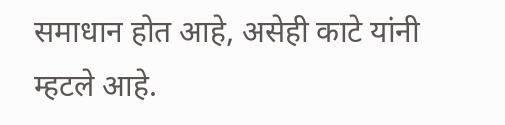समाधान होत आहे, असेही काटे यांनी म्हटले आहे.